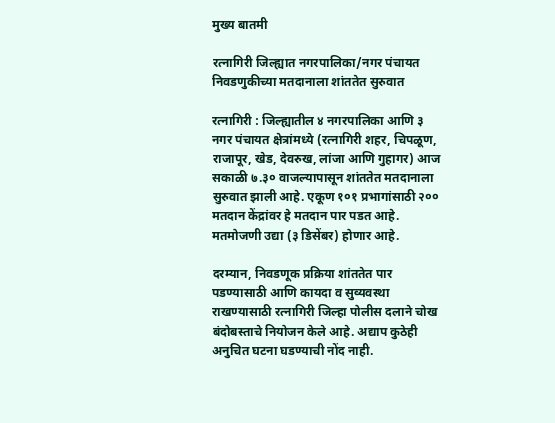मुख्य बातमी

रत्नागिरी जिल्ह्यात नगरपालिका/नगर पंचायत निवडणुकीच्या मतदानाला शांततेत सुरुवात

रत्नागिरी : जिल्ह्यातील ४ नगरपालिका आणि ३ नगर पंचायत क्षेत्रांमध्ये (रत्नागिरी शहर, चिपळूण, राजापूर, खेड, देवरुख, लांजा आणि गुहागर) आज सकाळी ७.३० वाजल्यापासून शांततेत मतदानाला सुरुवात झाली आहे. एकूण १०१ प्रभागांसाठी २०० मतदान केंद्रांवर हे मतदान पार पडत आहे. मतमोजणी उद्या (३ डिसेंबर) होणार आहे.

दरम्यान, निवडणूक प्रक्रिया शांततेत पार पडण्यासाठी आणि कायदा व सुव्यवस्था राखण्यासाठी रत्नागिरी जिल्हा पोलीस दलाने चोख बंदोबस्ताचे नियोजन केले आहे. अद्याप कुठेही अनुचित घटना घडण्याची नोंद नाही.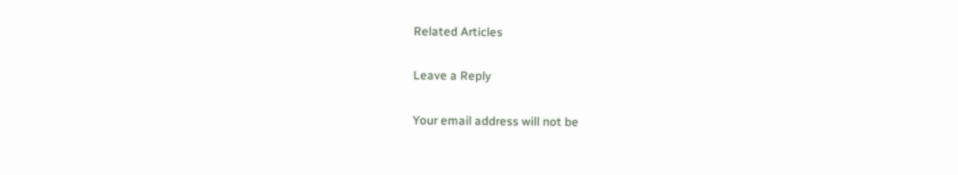Related Articles

Leave a Reply

Your email address will not be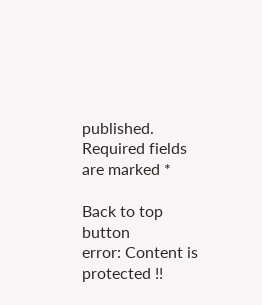published. Required fields are marked *

Back to top button
error: Content is protected !!